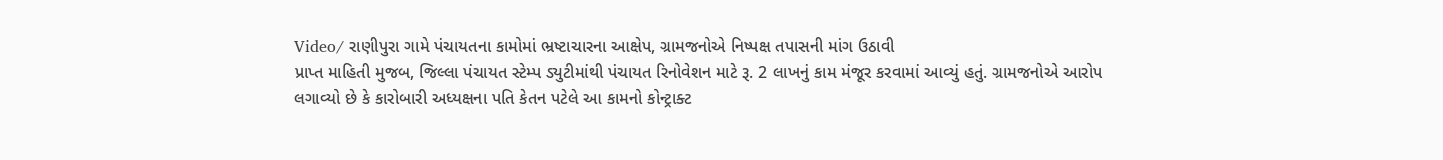Video/ રાણીપુરા ગામે પંચાયતના કામોમાં ભ્રષ્ટાચારના આક્ષેપ, ગ્રામજનોએ નિષ્પક્ષ તપાસની માંગ ઉઠાવી
પ્રાપ્ત માહિતી મુજબ, જિલ્લા પંચાયત સ્ટેમ્પ ડ્યુટીમાંથી પંચાયત રિનોવેશન માટે રૂ. 2 લાખનું કામ મંજૂર કરવામાં આવ્યું હતું. ગ્રામજનોએ આરોપ લગાવ્યો છે કે કારોબારી અધ્યક્ષના પતિ કેતન પટેલે આ કામનો કોન્ટ્રાક્ટ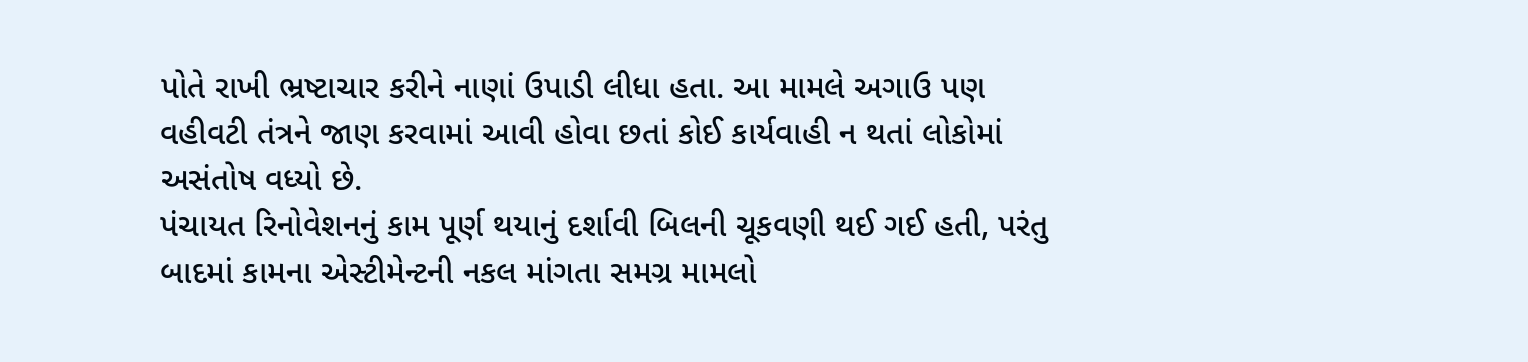પોતે રાખી ભ્રષ્ટાચાર કરીને નાણાં ઉપાડી લીધા હતા. આ મામલે અગાઉ પણ વહીવટી તંત્રને જાણ કરવામાં આવી હોવા છતાં કોઈ કાર્યવાહી ન થતાં લોકોમાં અસંતોષ વધ્યો છે.
પંચાયત રિનોવેશનનું કામ પૂર્ણ થયાનું દર્શાવી બિલની ચૂકવણી થઈ ગઈ હતી, પરંતુ બાદમાં કામના એસ્ટીમેન્ટની નકલ માંગતા સમગ્ર મામલો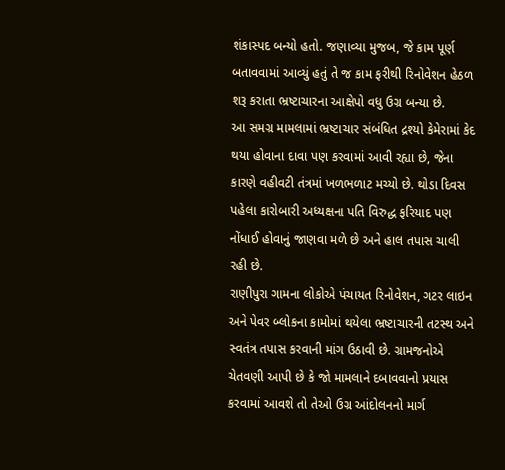શંકાસ્પદ બન્યો હતો. જણાવ્યા મુજબ, જે કામ પૂર્ણ બતાવવામાં આવ્યું હતું તે જ કામ ફરીથી રિનોવેશન હેઠળ શરૂ કરાતા ભ્રષ્ટાચારના આક્ષેપો વધુ ઉગ્ર બન્યા છે.
આ સમગ્ર મામલામાં ભ્રષ્ટાચાર સંબંધિત દ્રશ્યો કેમેરામાં કેદ થયા હોવાના દાવા પણ કરવામાં આવી રહ્યા છે, જેના કારણે વહીવટી તંત્રમાં ખળભળાટ મચ્યો છે. થોડા દિવસ પહેલા કારોબારી અધ્યક્ષના પતિ વિરુદ્ધ ફરિયાદ પણ નોંધાઈ હોવાનું જાણવા મળે છે અને હાલ તપાસ ચાલી રહી છે.
રાણીપુરા ગામના લોકોએ પંચાયત રિનોવેશન, ગટર લાઇન અને પેવર બ્લોકના કામોમાં થયેલા ભ્રષ્ટાચારની તટસ્થ અને સ્વતંત્ર તપાસ કરવાની માંગ ઉઠાવી છે. ગ્રામજનોએ ચેતવણી આપી છે કે જો મામલાને દબાવવાનો પ્રયાસ કરવામાં આવશે તો તેઓ ઉગ્ર આંદોલનનો માર્ગ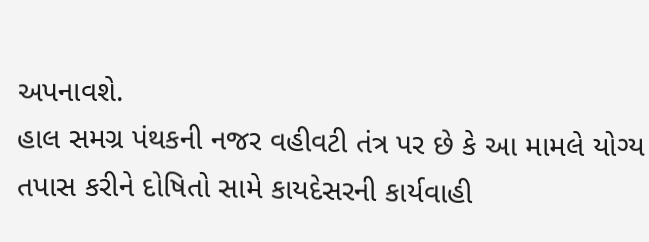અપનાવશે.
હાલ સમગ્ર પંથકની નજર વહીવટી તંત્ર પર છે કે આ મામલે યોગ્ય તપાસ કરીને દોષિતો સામે કાયદેસરની કાર્યવાહી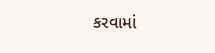કરવામાં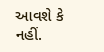આવશે કે નહીં.